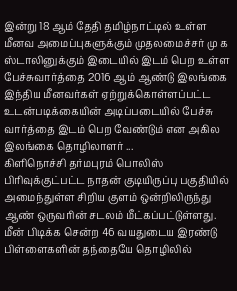இன்று 18 ஆம் தேதி தமிழ்நாட்டில் உள்ள மீனவ அமைப்புகளுக்கும் முதலமைச்சர் மு க ஸ்டாலினுக்கும் இடையில் இடம் பெற உள்ள பேச்சுவார்த்தை 2016 ஆம் ஆண்டு இலங்கை இந்திய மீனவர்கள் ஏற்றுக்கொள்ளப்பட்ட உடன்படிக்கையின் அடிப்படையில் பேச்சு வார்த்தை இடம் பெற வேண்டும் என அகில இலங்கை தொழிலாளர் ...
கிளிநொச்சி தர்மபுரம் பொலிஸ் பிரிவுக்குட்பட்ட நாதன் குடியிருப்பு பகுதியில் அமைந்துள்ள சிறிய குளம் ஒன்றிலிருந்து ஆண் ஒருவரின் சடலம் மீட்கப்பட்டுள்ளது. மீன் பிடிக்க சென்ற 46 வயதுடைய இரண்டு பிள்ளைகளின் தந்தையே தொழிலில்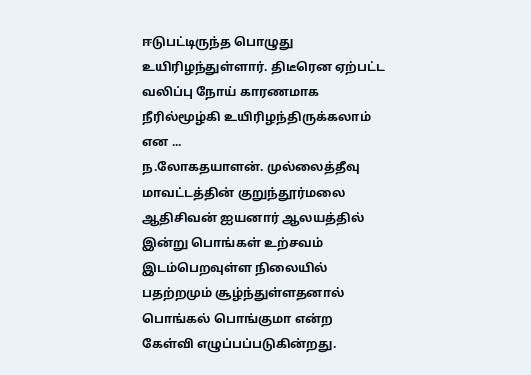ஈடுபட்டிருந்த பொழுது உயிரிழந்துள்ளார். திடீரென ஏற்பட்ட வலிப்பு நோய் காரணமாக நீரில்மூழ்கி உயிரிழந்திருக்கலாம் என ...
ந.லோகதயாளன். முல்லைத்தீவு மாவட்டத்தின் குறுந்தூர்மலை ஆதிசிவன் ஐயனார் ஆலயத்தில் இன்று பொங்கள் உற்சவம் இடம்பெறவுள்ள நிலையில் பதற்றமும் சூழ்ந்துள்ளதனால் பொங்கல் பொங்குமா என்ற கேள்வி எழுப்பப்படுகின்றது.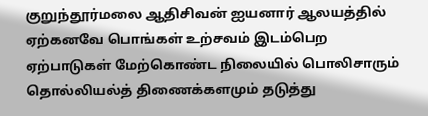குறுந்தூர்மலை ஆதிசிவன் ஐயனார் ஆலயத்தில் ஏற்கனவே பொங்கள் உற்சவம் இடம்பெற ஏற்பாடுகள் மேற்கொண்ட நிலையில் பொலிசாரும் தொல்லியல்த் திணைக்களமும் தடுத்து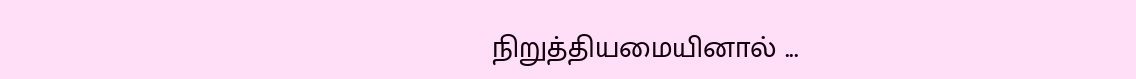நிறுத்தியமையினால் ...